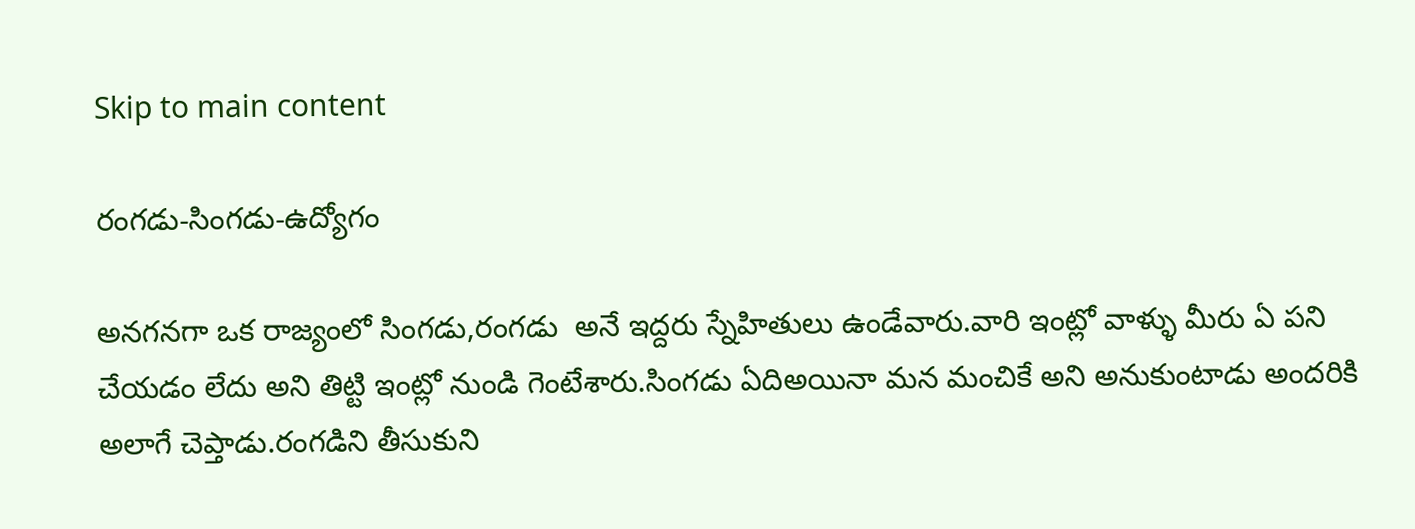Skip to main content

రంగడు-సింగడు-ఉద్యోగం

అనగనగా ఒక రాజ్యంలో సింగడు,రంగడు  అనే ఇద్దరు స్నేహితులు ఉండేవారు.వారి ఇంట్లో వాళ్ళు మీరు ఏ పని చేయడం లేదు అని తిట్టి ఇంట్లో నుండి గెంటేశారు.సింగడు ఏదిఅయినా మన మంచికే అని అనుకుంటాడు అందరికి అలాగే చెప్తాడు.రంగడిని తీసుకుని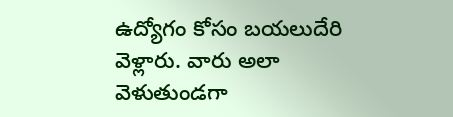ఉద్యోగం కోసం బయలుదేరి వెళ్లారు. వారు అలా వెళుతుండగా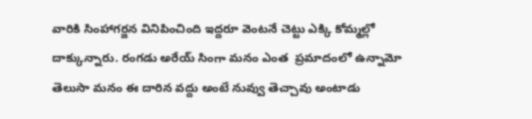వారికి సింహాగర్జన వినిపించింది ఇద్దరూ వెంటనే చెట్టు ఎక్కి కోమ్మల్లో దాక్కున్నారు. రంగడు అరేయ్ సింగా మనం ఎంత  ప్రమాదంలో ఉన్నామో తెలుసా మనం ఈ దారిన వద్దు అంటే నువ్వు తెచ్చావు అంటాడు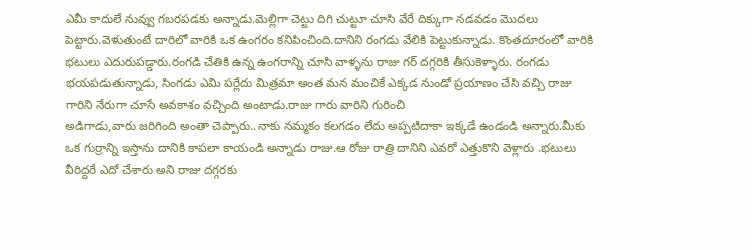ఎమీ కాదులే నువ్వు గబరపడకు అన్నాడు.మెల్లిగా చెట్టు దిగి చుట్టూ చూసి వేరే దిక్కుగా నడవడం మొదలు పెట్టారు.వెళుతుంటే దారిలో వారికి ఒక ఉంగరం కనిపించింది.దానిని రంగడు వేలికి పెట్టుకున్నాడు. కొంతదూరంలో వారికి భటులు ఎదురుపడ్డారు.రంగడి చేతికి ఉన్న ఉంగరాన్ని చూసి వాళ్ళను రాజు గర్ దగ్గరికి తీసుకెళ్ళారు. రంగడు భయపడుతున్నాడు, సింగడు ఎమి పర్లేదు మిత్రమా అంత మన మంచికే ఎక్కడ నుండో ప్రయాణం చేసి వచ్చి రాజు గారిని నేరుగా చూసే అవకాశం వచ్చింది అంటాడు.రాజు గారు వారిని గురించి
అడిగాడు,వారు జరిగింది అంతా చెప్పారు..నాకు నమ్మకం కలగడం లేదు అప్పటిదాకా ఇక్కడే ఉండండి అన్నారు.మీకు ఒక గుర్రాన్ని ఇస్తాను దానికి కాపలా కాయండి అన్నాడు రాజు.ఆ రోజు రాత్రి దానిని ఎవరో ఎత్తుకొని వెళ్లారు .భటులు వీరిద్దరే ఎదో చేశారు అని రాజు దగ్గరకు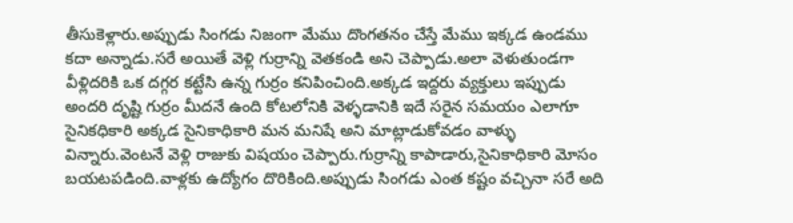తీసుకెళ్లారు.అప్పుడు సింగడు నిజంగా మేము దొంగతనం చేస్తే మేము ఇక్కడ ఉండము కదా అన్నాడు.సరే అయితే వెళ్లి గుర్రాన్ని వెతకండి అని చెప్పాడు.అలా వెళుతుండగా వీళ్లిదరికి ఒక దగ్గర కట్టేసి ఉన్న గుర్రం కనిపించింది.అక్కడ ఇద్దరు వ్యక్తులు ఇప్పుడు అందరి దృష్టి గుర్రం మీదనే ఉంది కోటలోనికి వెళ్ళడానికి ఇదే సరైన సమయం ఎలాగూ సైనికధికారి అక్కడ సైనికాధికారి మన మనిషే అని మాట్లాడుకోవడం వాళ్ళు విన్నారు.వెంటనే వెళ్లి రాజుకు విషయం చెప్పారు.గుర్రాన్ని కాపాడారు,సైనికాధికారి మోసం బయటపడింది.వాళ్లకు ఉద్యోగం దొరికింది.అప్పుడు సింగడు ఎంత కష్టం వచ్చినా సరే అది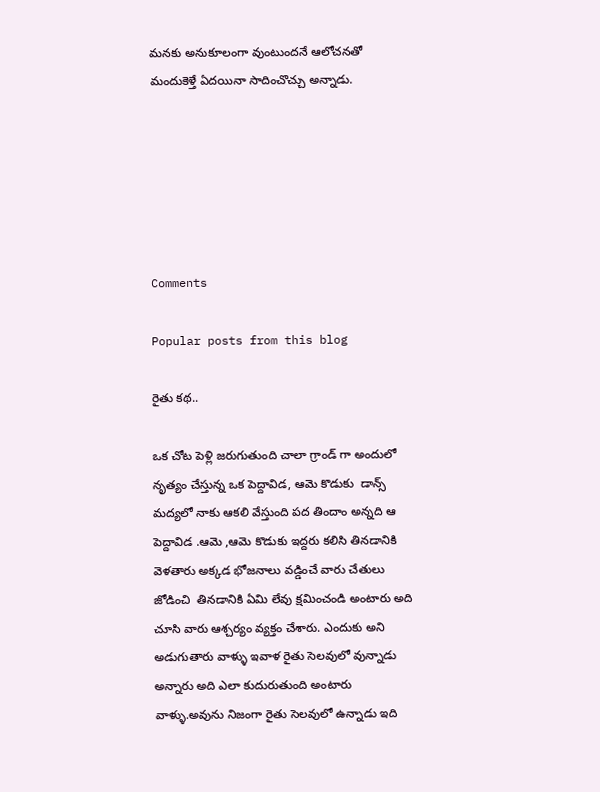మనకు అనుకూలంగా వుంటుందనే ఆలోచనతో మందుకెళ్తే ఏదయినా సాదించొచ్చు అన్నాడు.






Comments

Popular posts from this blog

రైతు కథ..

ఒక చోట పెళ్లి జరుగుతుంది చాలా గ్రాండ్ గా అందులో నృత్యం చేస్తున్న ఒక పెద్దావిడ, ఆమె కొడుకు  డాన్స్ మద్యలో నాకు ఆకలి వేస్తుంది పద తిందాం అన్నది ఆ పెద్దావిడ .ఆమె ,ఆమె కొడుకు ఇద్దరు కలిసి తినడానికి వెళతారు అక్కడ భోజనాలు వడ్డించే వారు చేతులు జోడించి  తినడానికి ఏమి లేవు క్షమించండి అంటారు అది చూసి వారు ఆశ్చర్యం వ్యక్తం చేశారు. ఎందుకు అని అడుగుతారు వాళ్ళు ఇవాళ రైతు సెలవులో వున్నాడు అన్నారు అది ఎలా కుదురుతుంది అంటారు వాళ్ళు.అవును నిజంగా రైతు సెలవులో ఉన్నాడు ఇది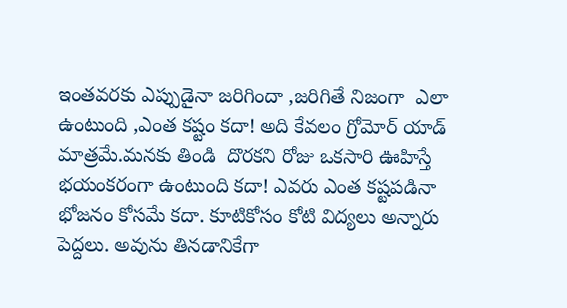ఇంతవరకు ఎప్పుడైనా జరిగిందా ,జరిగితే నిజంగా  ఎలా ఉంటుంది ,ఎంత కష్టం కదా! అది కేవలం గ్రోమోర్ యాడ్ మాత్రమే.మనకు తిండి  దొరకని రోజు ఒకసారి ఊహిస్తే భయంకరంగా ఉంటుంది కదా! ఎవరు ఎంత కష్టపడినా భోజనం కోసమే కదా. కూటికోసం కోటి విద్యలు అన్నారు పెద్దలు. అవును తినడానికేగా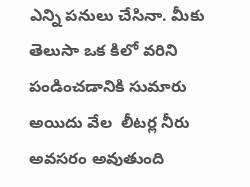ఎన్ని పనులు చేసినా. మీకు తెలుసా ఒక కిలో వరిని పండించడానికి సుమారు అయిదు వేల  లీటర్ల నీరు అవసరం అవుతుంది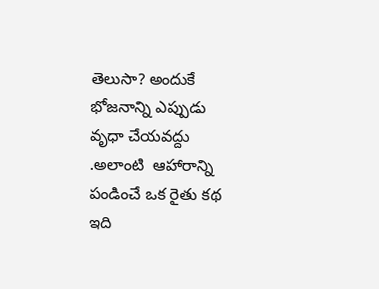తెలుసా? అందుకే భోజనాన్ని ఎప్పుడు వృధా చేయవద్దు .అలాంటి  ఆహారాన్ని పండించే ఒక రైతు కథ ఇది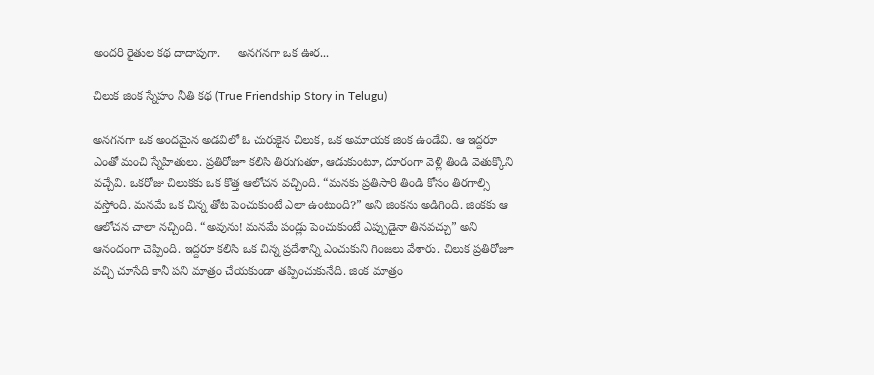అందరి రైతుల కథ దాదాపుగా.     అనగనగా ఒక ఊర...

చిలుక జింక స్నేహం నీతి కథ (True Friendship Story in Telugu)

అనగనగా ఒక అందమైన అడవిలో ఓ చురుకైన చిలుక, ఒక అమాయక జింక ఉండేవి. ఆ ఇద్దరూ ఎంతో మంచి స్నేహితులు. ప్రతిరోజూ కలిసి తిరుగుతూ, ఆడుకుంటూ, దూరంగా వెళ్లి తిండి వెతుక్కొని వచ్చేవి. ఒకరోజు చిలుకకు ఒక కొత్త ఆలోచన వచ్చింది. “మనకు ప్రతిసారి తిండి కోసం తిరగాల్సి వస్తోంది. మనమే ఒక చిన్న తోట పెంచుకుంటే ఎలా ఉంటుంది?” అని జింకను అడిగింది. జింకకు ఆ ఆలోచన చాలా నచ్చింది. “అవును! మనమే పండ్లు పెంచుకుంటే ఎప్పుడైనా తినవచ్చు” అని ఆనందంగా చెప్పింది. ఇద్దరూ కలిసి ఒక చిన్న ప్రదేశాన్ని ఎంచుకుని గింజలు వేశారు. చిలుక ప్రతిరోజూ వచ్చి చూసేది కానీ పని మాత్రం చేయకుండా తప్పించుకునేది. జింక మాత్రం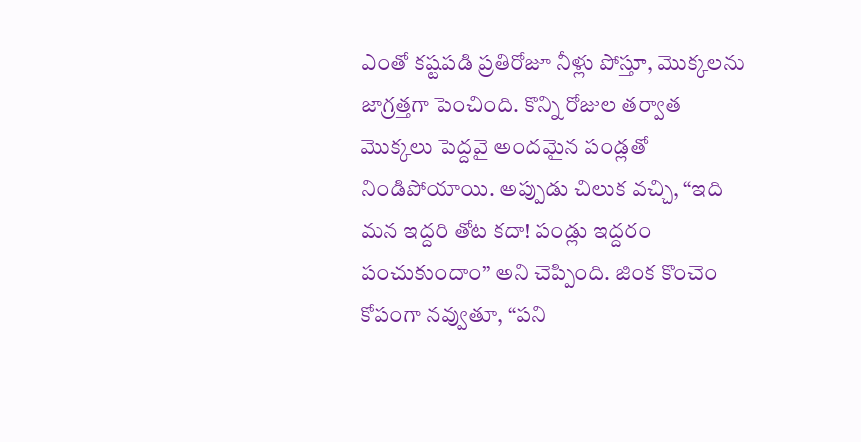ఎంతో కష్టపడి ప్రతిరోజూ నీళ్లు పోస్తూ, మొక్కలను జాగ్రత్తగా పెంచింది. కొన్ని రోజుల తర్వాత మొక్కలు పెద్దవై అందమైన పండ్లతో నిండిపోయాయి. అప్పుడు చిలుక వచ్చి, “ఇది మన ఇద్దరి తోట కదా! పండ్లు ఇద్దరం పంచుకుందాం” అని చెప్పింది. జింక కొంచెం కోపంగా నవ్వుతూ, “పని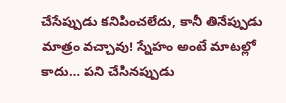చేసేప్పుడు కనిపించలేదు, కానీ తినేప్పుడు మాత్రం వచ్చావు! స్నేహం అంటే మాటల్లో కాదు… పని చేసినప్పుడు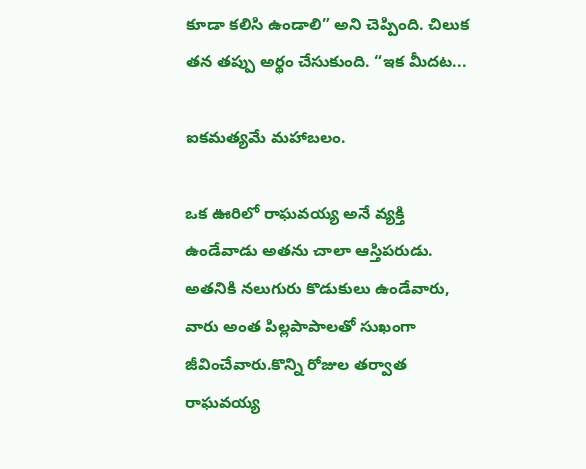కూడా కలిసి ఉండాలి” అని చెప్పింది. చిలుక తన తప్పు అర్థం చేసుకుంది. “ఇక మీదట...

ఐకమత్యమే మహాబలం.

ఒక ఊరిలో రాఘవయ్య అనే వ్యక్తి ఉండేవాడు అతను చాలా ఆస్తిపరుడు. అతనికి నలుగురు కొడుకులు ఉండేవారు, వారు అంత పిల్లపాపాలతో సుఖంగా జీవించేవారు.కొన్ని రోజుల తర్వాత రాఘవయ్య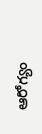ఆరోగ్యం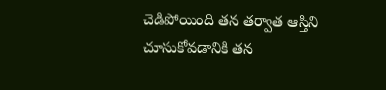చెడిపోయింది తన తర్వాత ఆస్తిని చూసుకోవడానికి తన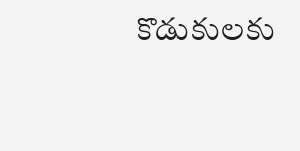కొడుకులకు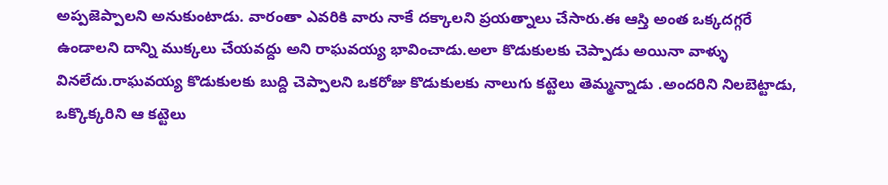అప్పజెప్పాలని అనుకుంటాడు. వారంతా ఎవరికి వారు నాకే దక్కాలని ప్రయత్నాలు చేసారు.ఈ ఆస్తి అంత ఒక్కదగ్గరే ఉండాలని దాన్ని ముక్కలు చేయవద్దు అని రాఘవయ్య భావించాడు.అలా కొడుకులకు చెప్పాడు అయినా వాళ్ళు వినలేదు.రాఘవయ్య కొడుకులకు బుద్ది చెప్పాలని ఒకరోజు కొడుకులకు నాలుగు కట్టెలు తెమ్మన్నాడు .అందరిని నిలబెట్టాడు, ఒక్కొక్కరిని ఆ కట్టెలు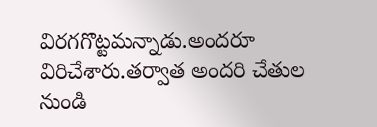విరగగొట్టమన్నాడు.అందరూ విరిచేశారు.తర్వాత అందరి చేతుల నుండి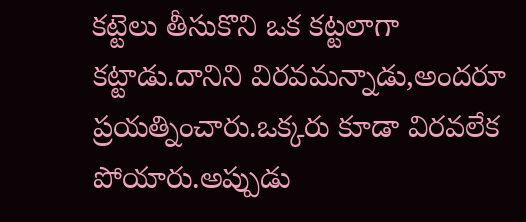కట్టెలు తీసుకొని ఒక కట్టలాగా కట్టాడు.దానిని విరవమన్నాడు,అందరూ ప్రయత్నించారు.ఒక్కరు కూడా విరవలేక పోయారు.అప్పుడు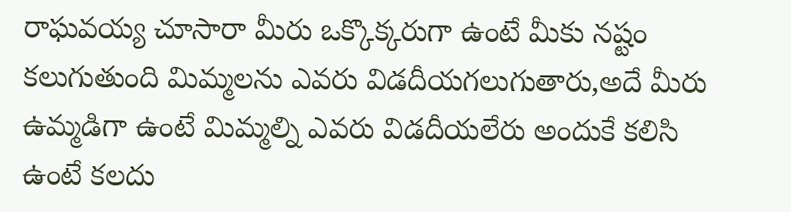రాఘవయ్య చూసారా మీరు ఒక్కొక్కరుగా ఉంటే మీకు నష్టం కలుగుతుంది మిమ్మలను ఎవరు విడదీయగలుగుతారు,అదే మీరు ఉమ్మడిగా ఉంటే మిమ్మల్ని ఎవరు విడదీయలేరు అందుకే కలిసి ఉంటే కలదు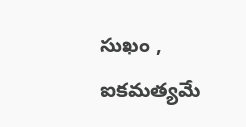సుఖం , ఐకమత్యమే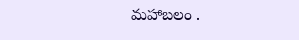మహాబలం .